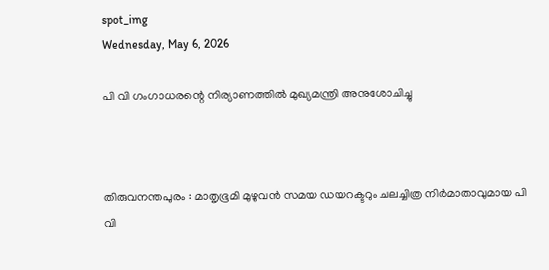spot_img
Wednesday, May 6, 2026

പി വി ഗംഗാധരന്റെ നിര്യാണത്തിൽ മുഖ്യമന്ത്രി അനുശോചിച്ചു



തിരുവനന്തപുരം : മാതൃഭൂമി മുഴുവൻ സമയ ഡയറക്ടറും ചലച്ചിത്ര നിര്‍മാതാവുമായ പി വി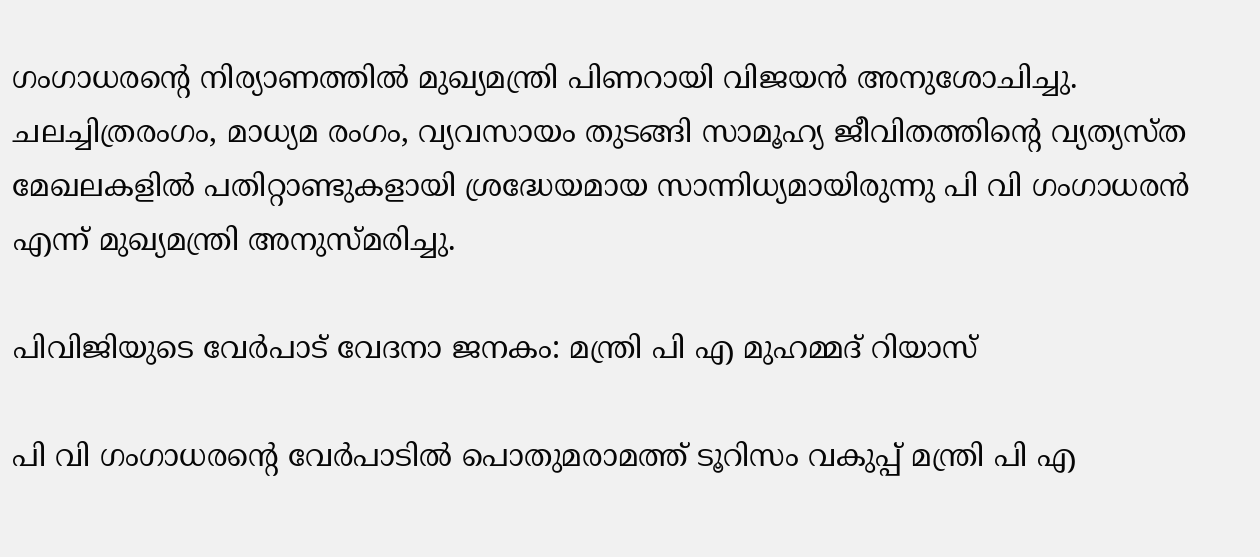ഗംഗാധരന്റെ നിര്യാണത്തിൽ മുഖ്യമന്ത്രി പിണറായി വിജയൻ അനുശോചിച്ചു. ചലച്ചിത്രരംഗം, മാധ്യമ രംഗം, വ്യവസായം തുടങ്ങി സാമൂഹ്യ ജീവിതത്തിന്റെ വ്യത്യസ്ത മേഖലകളിൽ പതിറ്റാണ്ടുകളായി ശ്രദ്ധേയമായ സാന്നിധ്യമായിരുന്നു പി വി ഗംഗാധരൻ എന്ന് മുഖ്യമന്ത്രി അനുസ്മരിച്ചു.

പിവിജിയുടെ വേർപാട് വേദനാ ജനകം: മന്ത്രി പി എ മുഹമ്മദ് റിയാസ്

പി വി ഗംഗാധരന്റെ വേർപാടിൽ പൊതുമരാമത്ത് ടൂറിസം വകുപ്പ് മന്ത്രി പി എ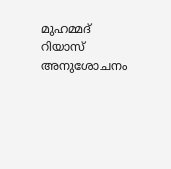മുഹമ്മദ് റിയാസ് അനുശോചനം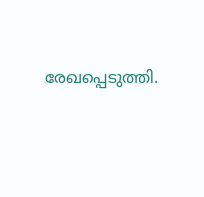രേഖപ്പെടുത്തി.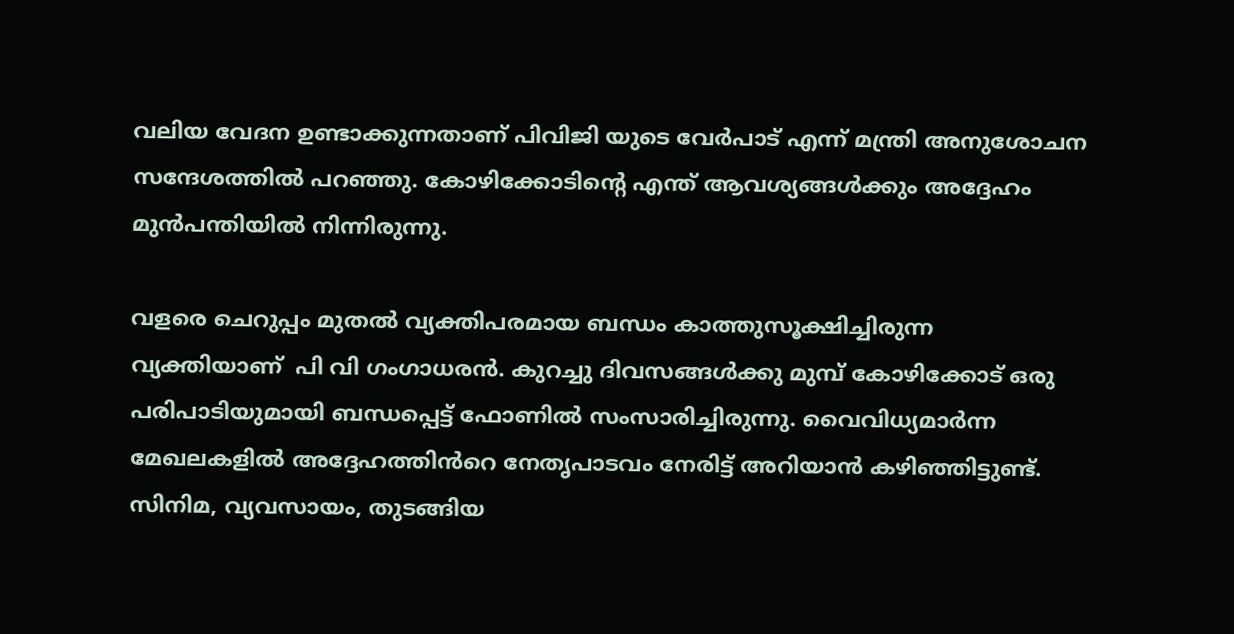വലിയ വേദന ഉണ്ടാക്കുന്നതാണ് പിവിജി യുടെ വേർപാട് എന്ന് മന്ത്രി അനുശോചന സന്ദേശത്തിൽ പറഞ്ഞു. കോഴിക്കോടിന്റെ എന്ത് ആവശ്യങ്ങൾക്കും അദ്ദേഹം മുൻപന്തിയിൽ നിന്നിരുന്നു.

വളരെ ചെറുപ്പം മുതൽ വ്യക്തിപരമായ ബന്ധം കാത്തുസൂക്ഷിച്ചിരുന്ന വ്യക്തിയാണ്  പി വി ഗംഗാധരൻ. കുറച്ചു ദിവസങ്ങൾക്കു മുമ്പ് കോഴിക്കോട് ഒരു പരിപാടിയുമായി ബന്ധപ്പെട്ട് ഫോണിൽ സംസാരിച്ചിരുന്നു. വൈവിധ്യമാർന്ന മേഖലകളിൽ അദ്ദേഹത്തിൻറെ നേതൃപാടവം നേരിട്ട് അറിയാൻ കഴിഞ്ഞിട്ടുണ്ട്. സിനിമ, വ്യവസായം, തുടങ്ങിയ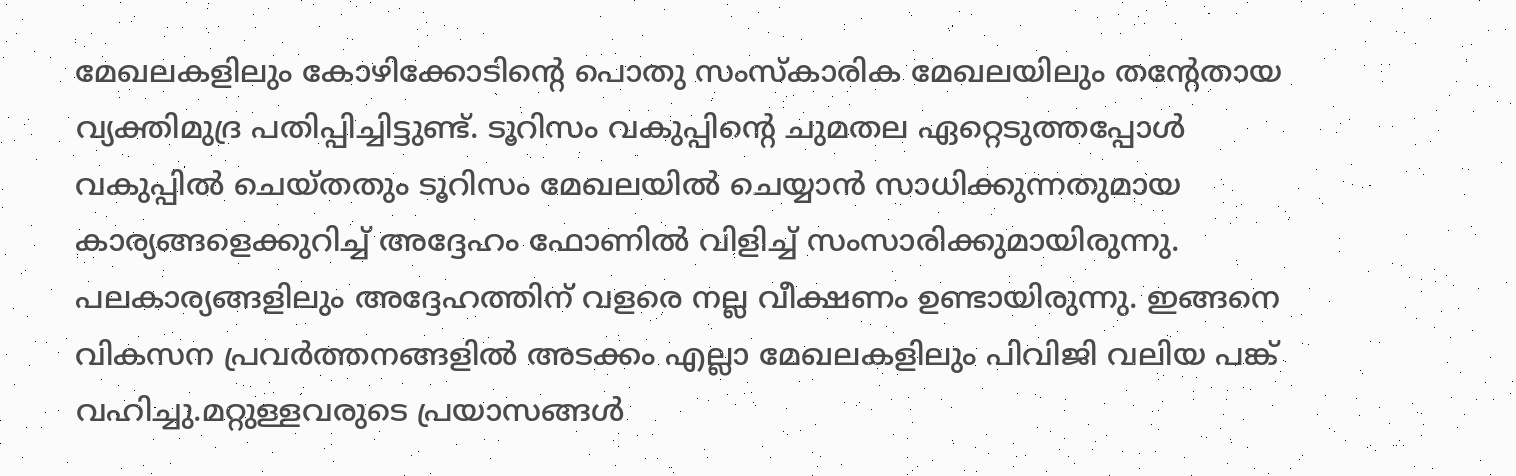മേഖലകളിലും കോഴിക്കോടിന്റെ പൊതു സംസ്കാരിക മേഖലയിലും തന്റേതായ വ്യക്തിമുദ്ര പതിപ്പിച്ചിട്ടുണ്ട്. ടൂറിസം വകുപ്പിന്റെ ചുമതല ഏറ്റെടുത്തപ്പോൾ വകുപ്പിൽ ചെയ്തതും ടൂറിസം മേഖലയിൽ ചെയ്യാൻ സാധിക്കുന്നതുമായ കാര്യങ്ങളെക്കുറിച്ച് അദ്ദേഹം ഫോണിൽ വിളിച്ച് സംസാരിക്കുമായിരുന്നു. പലകാര്യങ്ങളിലും അദ്ദേഹത്തിന് വളരെ നല്ല വീക്ഷണം ഉണ്ടായിരുന്നു. ഇങ്ങനെ വികസന പ്രവർത്തനങ്ങളിൽ അടക്കം എല്ലാ മേഖലകളിലും പിവിജി വലിയ പങ്ക് വഹിച്ചു.മറ്റുള്ളവരുടെ പ്രയാസങ്ങൾ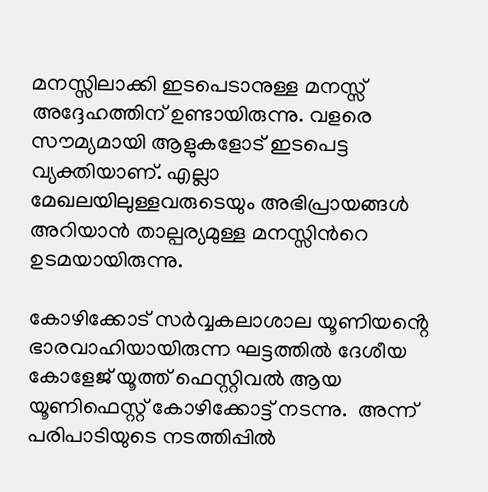മനസ്സിലാക്കി ഇടപെടാനുള്ള മനസ്സ് അദ്ദേഹത്തിന് ഉണ്ടായിരുന്നു. വളരെ സൗമ്യമായി ആളുകളോട് ഇടപെട്ട വ്യക്തിയാണ്. എല്ലാ മേഖലയിലുള്ളവരുടെയും അഭിപ്രായങ്ങൾ അറിയാൻ താല്പര്യമുള്ള മനസ്സിൻറെ ഉടമയായിരുന്നു.

കോഴിക്കോട് സർവ്വകലാശാല യൂണിയൻ്റെ ഭാരവാഹിയായിരുന്ന ഘട്ടത്തിൽ ദേശീയ കോളേജ് യൂത്ത് ഫെസ്റ്റിവൽ ആയ യൂണിഫെസ്റ്റ് കോഴിക്കോട്ട് നടന്നു.  അന്ന് പരിപാടിയുടെ നടത്തിപ്പിൽ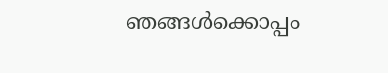ഞങ്ങൾക്കൊപ്പം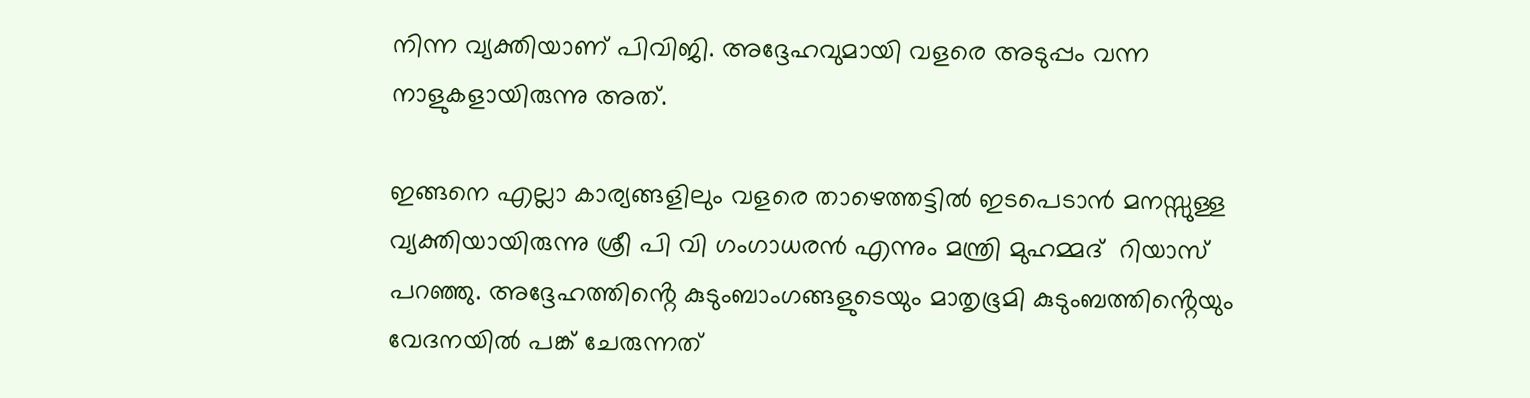നിന്ന വ്യക്തിയാണ് പിവിജി. അദ്ദേഹവുമായി വളരെ അടുപ്പം വന്ന നാളുകളായിരുന്നു അത്.

ഇങ്ങനെ എല്ലാ കാര്യങ്ങളിലും വളരെ താഴെത്തട്ടിൽ ഇടപെടാൻ മനസ്സുള്ള വ്യക്തിയായിരുന്നു ശ്രീ പി വി ഗംഗാധരൻ എന്നും മന്ത്രി മുഹമ്മദ്  റിയാസ് പറഞ്ഞു. അദ്ദേഹത്തിൻ്റെ കുടുംബാംഗങ്ങളുടെയും മാതൃഭൂമി കുടുംബത്തിൻ്റെയും വേദനയിൽ പങ്ക് ചേരുന്നത്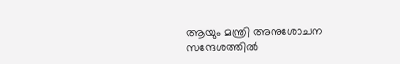ആയും മന്ത്രി അനുശോചന സന്ദേശത്തിൽ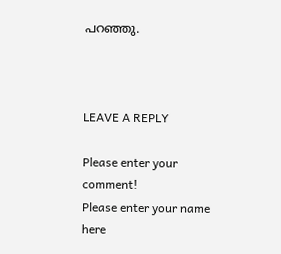പറഞ്ഞു.



LEAVE A REPLY

Please enter your comment!
Please enter your name here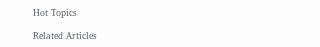Hot Topics

Related Articles